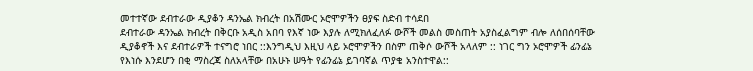መተተኛው ደብተራው ዲያቆን ዳንኤል ክብረት በአሽሙር ኦሮሞዎችን ፀያፍ ስድብ ተሳደበ
ደብተራው ዳንኤል ክብረት በቅርቡ አዲስ አበባ የእኛ ነው እያሉ ለሚክለፈለፉ ውሾች መልስ መስጠት አያስፈልግም ብሎ ለሰበሰባቸው ዲያቆኖች እና ደብተራዎች ተናግሮ ነበር ::እንግዲህ እዚህ ላይ ኦሮሞዎችን በስም ጠቅሶ ውሾች አላለም :: ነገር ግን ኦሮሞዎች ፊንፊኔ የእነሱ እንደሆን በቂ ማስረጃ ስለአላቸው በአሁኑ ሠዓት የፊንፊኔ ይገባኛል ጥያቄ አንስተዋል::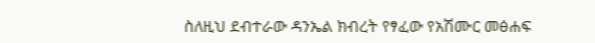ስለዚህ ደብተራው ዳንኤል ክብረት የፃፈው የአሽሙር መፅሐፍ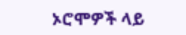ኦሮሞዎች ላይ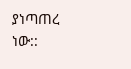ያነጣጠረ ነው::